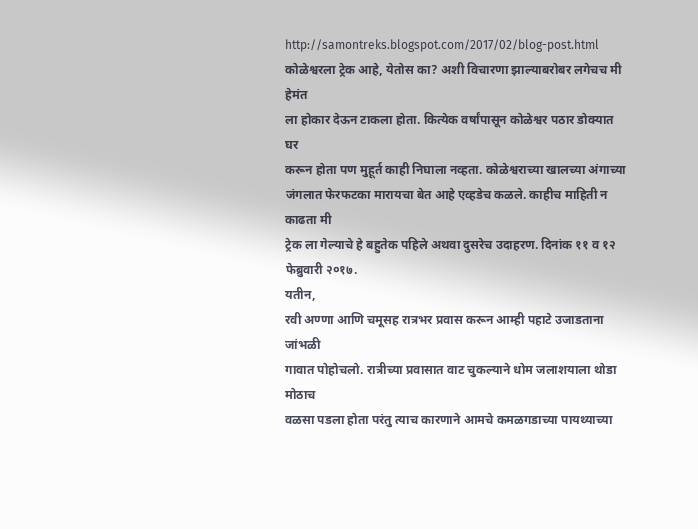http://samontreks.blogspot.com/2017/02/blog-post.html
कोळेश्वरला ट्रेक आहे, येतोस का? अशी विचारणा झाल्याबरोबर लगेचच मी हेमंत
ला होकार देऊन टाकला होता. कित्येक वर्षांपासून कोळेश्वर पठार डोक्यात घर
करून होता पण मुहूर्त काही निघाला नव्हता. कोळेश्वराच्या खालच्या अंगाच्या
जंगलात फेरफटका मारायचा बेत आहे एव्हडेच कळले. काहीच माहिती न काढता मी
ट्रेक ला गेल्याचे हे बहुतेक पहिले अथवा दुसरेच उदाहरण. दिनांक ११ व १२
फेब्रुवारी २०१७.
यतीन,
रवी अण्णा आणि चमूसह रात्रभर प्रवास करून आम्ही पहाटे उजाडताना जांभळी
गावात पोहोचलो. रात्रीच्या प्रवासात वाट चुकल्याने धोम जलाशयाला थोडा मोठाच
वळसा पडला होता परंतु त्याच कारणाने आमचे कमळगडाच्या पायथ्याच्या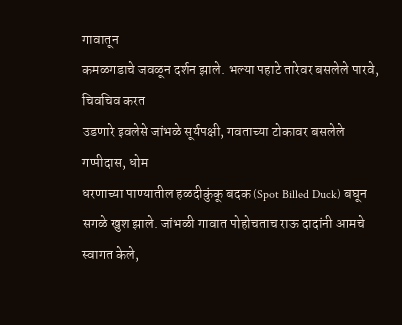गावातून
कमळगडाचे जवळून दर्शन झाले. भल्या पहाटे तारेवर बसलेले पारवे, चिवचिव करत
उडणारे इवलेसे जांभळे सूर्यपक्षी, गवताच्या टोकावर बसलेले गप्पीदास, धोम
धरणाच्या पाण्यातील हळदीकुंकू बदक (Spot Billed Duck) बघून
सगळे खुश झाले. जांभळी गावात पोहोचताच राऊ दादांनी आमचे स्वागत केले,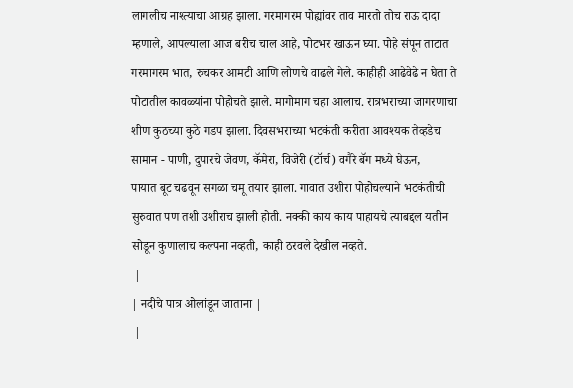लागलीच नाश्त्याचा आग्रह झाला. गरमागरम पोह्यांवर ताव मारतो तोच राऊ दादा
म्हणाले, आपल्याला आज बरीच चाल आहे, पोटभर खाऊन घ्या. पोहे संपून ताटात
गरमागरम भात, रुचकर आमटी आणि लोणचे वाढले गेले. काहीही आढेवेढे न घेता ते
पोटातील कावळ्यांना पोहोचते झाले. मागोमाग चहा आलाच. रात्रभराच्या जागरणाचा
शीण कुठच्या कुठे गडप झाला. दिवसभराच्या भटकंती करीता आवश्यक तेव्हडेच
सामान - पाणी, दुपारचे जेवण, कॅमेरा, विजेरी (टॉर्च) वगैरे बॅग मध्ये घेऊन,
पायात बूट चढवून सगळा चमू तयार झाला. गावात उशीरा पोहोचल्याने भटकंतीची
सुरुवात पण तशी उशीराच झाली होती. नक्की काय काय पाहायचे त्याबद्दल यतीन
सोडून कुणालाच कल्पना नव्हती, काही ठरवले देखील नव्हते.
 |
| नदीचे पात्र ओलांडून जाताना |
 |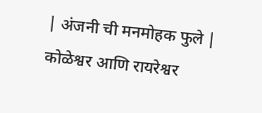| अंजनी ची मनमोहक फुले |
कोळेश्वर आणि रायरेश्वर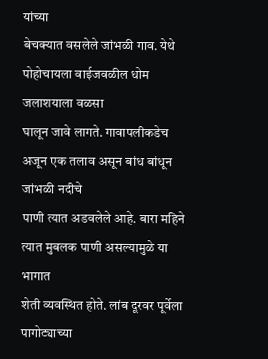यांच्या
बेचक्यात वसलेले जांभळी गाव. येथे पोहोचायला वाईजवळील धोम जलाशयाला वळसा
घालून जावे लागते. गावापलीकडेच अजून एक तलाव असून बांध बांधून जांभळी नदीचे
पाणी त्यात अडवलेले आहे. बारा महिने त्यात मुबलक पाणी असल्यामुळे या भागात
शेती व्यवस्थित होते. लांब दूरवर पूर्वेला पागोट्याच्या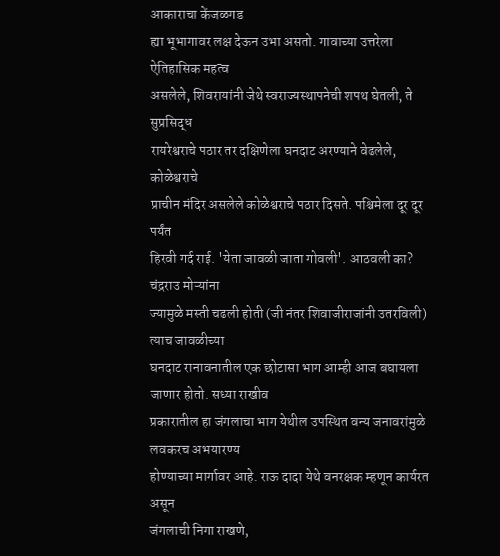आकाराचा केंजळगड
ह्या भूभागावर लक्ष देऊन उभा असतो. गावाच्या उत्तरेला ऐतिहासिक महत्व
असलेले, शिवरायांनी जेथे स्वराज्यस्थापनेची शपथ घेतली, ते सुप्रसिद्ध
रायरेश्वराचे पठार तर दक्षिणेला घनदाट अरण्याने वेढलेले, कोळेश्वराचे
प्राचीन मंदिर असलेले कोळेश्वराचे पठार दिसते. पश्चिमेला दूर दूर पर्यंत
हिरवी गर्द राई. 'येता जावळी जाता गोवली'. आठवली का? चंद्रराउ मोऱ्यांना
ज्यामुळे मस्ती चढली होती (जी नंतर शिवाजीराजांनी उतरविली) त्याच जावळीच्या
घनदाट रानावनातील एक छोटासा भाग आम्ही आज बघायला जाणार होतो. सध्या राखीव
प्रकारातील हा जंगलाचा भाग येथील उपस्थित वन्य जनावरांमुळे लवकरच अभयारण्य
होण्याच्या मार्गावर आहे. राऊ दादा येथे वनरक्षक म्हणून कार्यरत असून
जंगलाची निगा राखणे,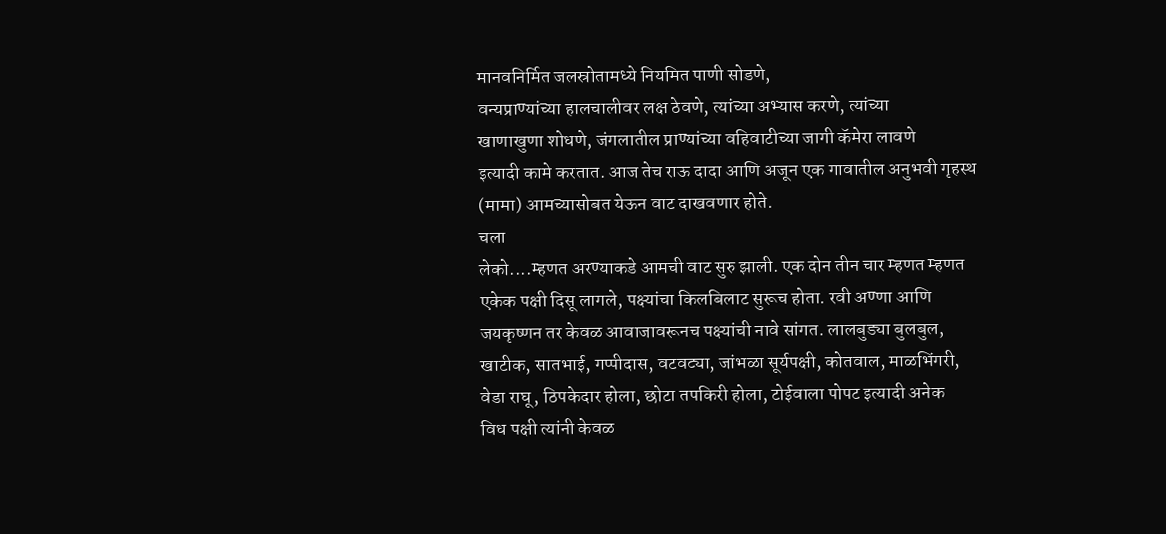मानवनिर्मित जलस्रोतामध्ये नियमित पाणी सोडणे,
वन्यप्राण्यांच्या हालचालीवर लक्ष ठेवणे, त्यांच्या अभ्यास करणे, त्यांच्या
खाणाखुणा शोधणे, जंगलातील प्राण्यांच्या वहिवाटीच्या जागी कॅमेरा लावणे
इत्यादी कामे करतात. आज तेच राऊ दादा आणि अजून एक गावातील अनुभवी गृहस्थ
(मामा) आमच्यासोबत येऊन वाट दाखवणार होते.
चला
लेको....म्हणत अरण्याकडे आमची वाट सुरु झाली. एक दोन तीन चार म्हणत म्हणत
एकेक पक्षी दिसू लागले, पक्ष्यांचा किलबिलाट सुरूच होता. रवी अण्णा आणि
जयकृष्णन तर केवळ आवाजावरूनच पक्ष्यांची नावे सांगत. लालबुड्या बुलबुल,
खाटीक, सातभाई, गप्पीदास, वटवट्या, जांभळा सूर्यपक्षी, कोतवाल, माळभिंगरी,
वेडा राघू, ठिपकेदार होला, छोटा तपकिरी होला, टोईवाला पोपट इत्यादी अनेक
विध पक्षी त्यांनी केवळ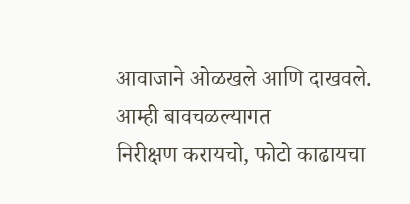आवाजाने ओळखले आणि दाखवले. आम्ही बावचळल्यागत
निरीक्षण करायचो, फोटो काढायचा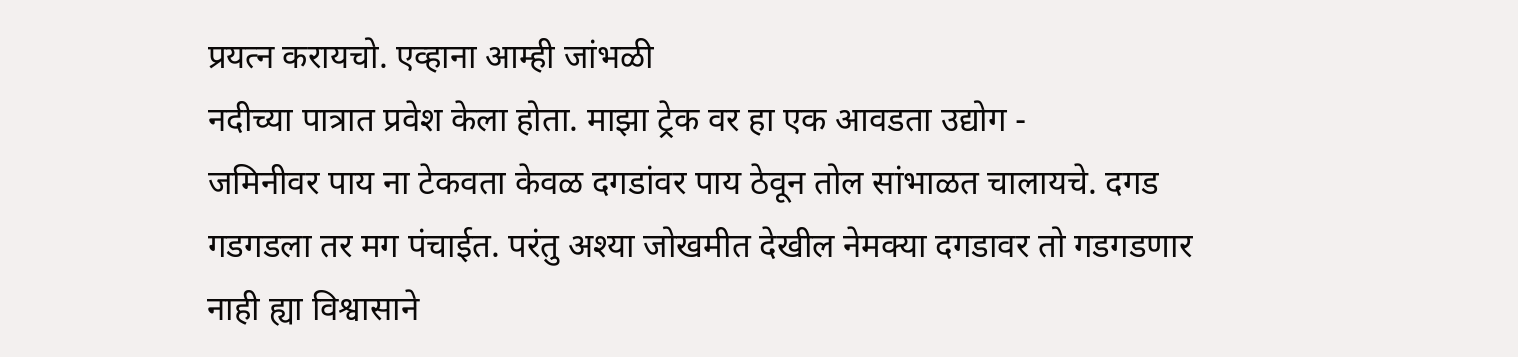प्रयत्न करायचो. एव्हाना आम्ही जांभळी
नदीच्या पात्रात प्रवेश केला होता. माझा ट्रेक वर हा एक आवडता उद्योग -
जमिनीवर पाय ना टेकवता केवळ दगडांवर पाय ठेवून तोल सांभाळत चालायचे. दगड
गडगडला तर मग पंचाईत. परंतु अश्या जोखमीत देखील नेमक्या दगडावर तो गडगडणार
नाही ह्या विश्वासाने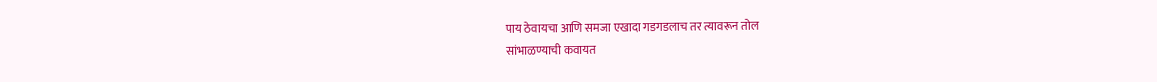पाय ठेवायचा आणि समजा एखादा गडगडलाच तर त्यावरून तोल
सांभाळण्याची कवायत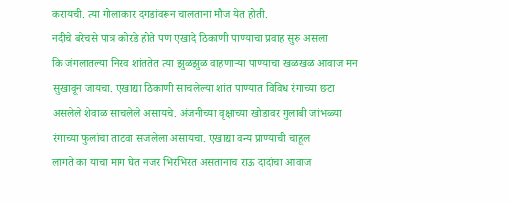करायची. त्या गोलाकार दगडांवरून चालताना मौज येत होती.
नदीचे बरेचसे पात्र कोरडे होते पण एखादे ठिकाणी पाण्याचा प्रवाह सुरु असला
कि जंगलातल्या निरव शांततेत त्या झुळझुळ वाहणाऱ्या पाण्याचा खळखळ आवाज मन
सुखावून जायचा. एखाद्या ठिकाणी साचलेल्या शांत पाण्यात विविध रंगाच्या छटा
असलेले शेवाळ साचलेले असायचे. अंजनीच्या वृक्षाच्या खोडावर गुलाबी जांभळ्या
रंगाच्या फुलांचा ताटवा सजलेला असायचा. एखाद्या वन्य प्राण्याची चाहूल
लागते का याचा माग घेत नजर भिरभिरत असतानाच राऊ दादांचा आवाज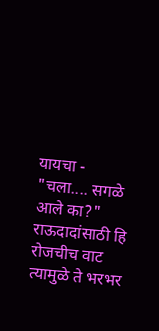यायचा -
"चला.... सगळे आले का?" राऊदादांसाठी हि रोजचीच वाट त्यामुळे ते भरभर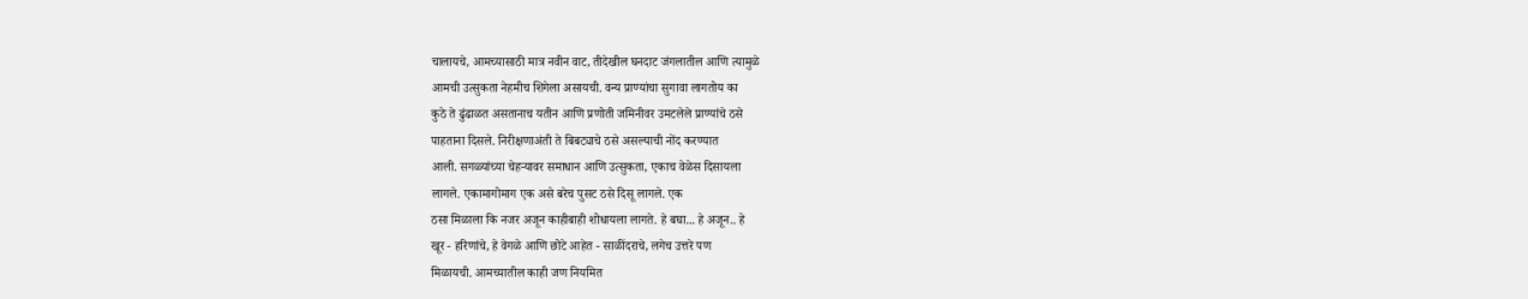चालायचे, आमच्यासाठी मात्र नवीन वाट, तीदेखील घनदाट जंगलातील आणि त्यामुळे
आमची उत्सुकता नेहमीच शिगेला असायची. वन्य प्राण्यांचा सुगावा लागतोय का
कुठे ते ढुंढाळत असतानाच यतीन आणि प्रणोती जमिनीवर उमटलेले प्राण्यांचे ठसे
पाहताना दिसले. निरीक्षणाअंती ते बिबट्याचे ठसे असल्याची नोंद करण्यात
आली. सगळ्यांच्या चेहऱ्यावर समाधान आणि उत्सुकता, एकाच वेळेस दिसायला
लागले. एकामागोमाग एक असे बरेच पुसट ठसे दिसू लागले. एक
ठसा मिळाला कि नजर अजून काहीबाही शोधायला लागते. हे बघा... हे अजून.. हे
खूर - हरिणांचे, हे वेगळे आणि छोटे आहेत - साळींदराचे, लगेच उत्तरे पण
मिळायची. आमच्यातील काही जण नियमित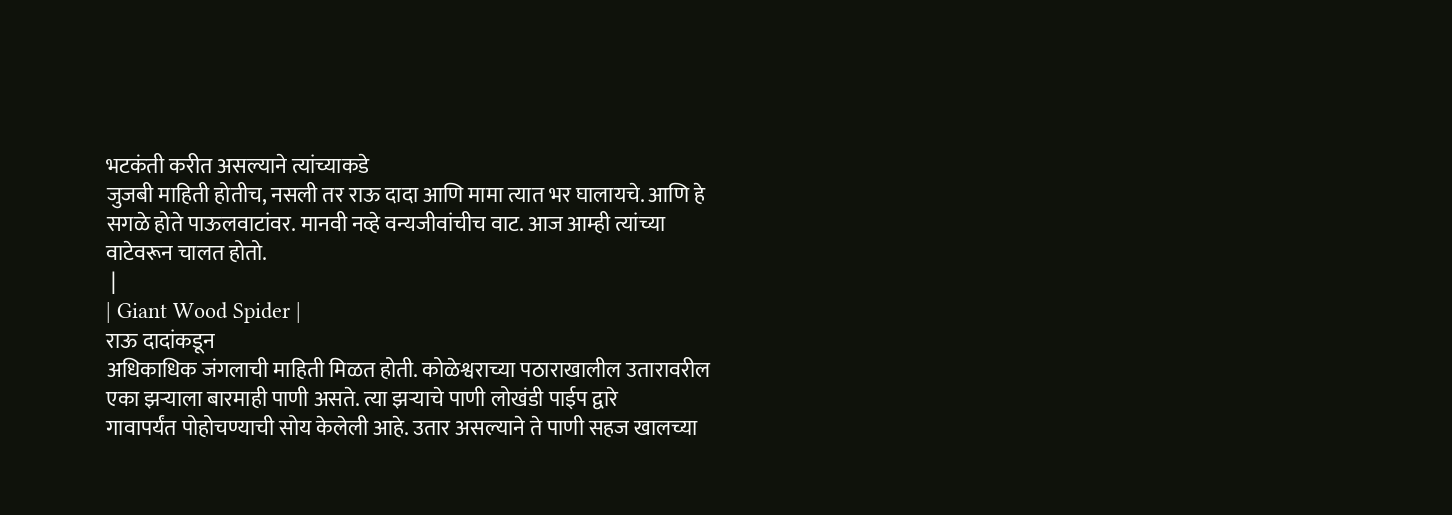भटकंती करीत असल्याने त्यांच्याकडे
जुजबी माहिती होतीच, नसली तर राऊ दादा आणि मामा त्यात भर घालायचे. आणि हे
सगळे होते पाऊलवाटांवर. मानवी नव्हे वन्यजीवांचीच वाट. आज आम्ही त्यांच्या
वाटेवरून चालत होतो.
 |
| Giant Wood Spider |
राऊ दादांकडून
अधिकाधिक जंगलाची माहिती मिळत होती. कोळेश्वराच्या पठाराखालील उतारावरील
एका झऱ्याला बारमाही पाणी असते. त्या झऱ्याचे पाणी लोखंडी पाईप द्वारे
गावापर्यंत पोहोचण्याची सोय केलेली आहे. उतार असल्याने ते पाणी सहज खालच्या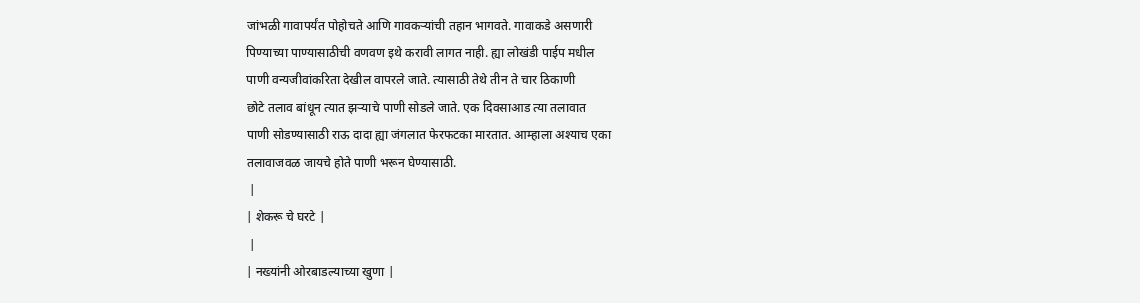जांभळी गावापर्यंत पोहोचते आणि गावकऱ्यांची तहान भागवते. गावाकडे असणारी
पिण्याच्या पाण्यासाठीची वणवण इथे करावी लागत नाही. ह्या लोखंडी पाईप मधील
पाणी वन्यजीवांकरिता देखील वापरले जाते. त्यासाठी तेथे तीन ते चार ठिकाणी
छोटे तलाव बांधून त्यात झऱ्याचे पाणी सोडले जाते. एक दिवसाआड त्या तलावात
पाणी सोडण्यासाठी राऊ दादा ह्या जंगलात फेरफटका मारतात. आम्हाला अश्याच एका
तलावाजवळ जायचे होते पाणी भरून घेण्यासाठी.
 |
| शेकरू चे घरटे |
 |
| नख्यांनी ओरबाडल्याच्या खुणा |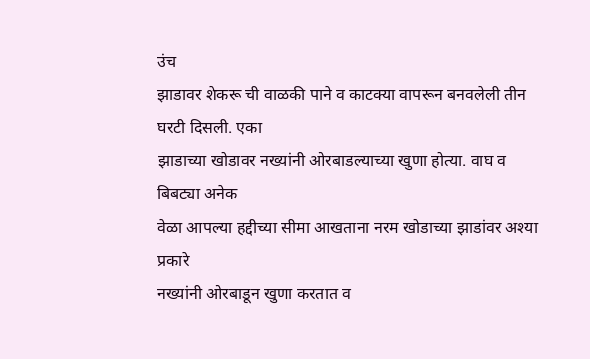उंच
झाडावर शेकरू ची वाळकी पाने व काटक्या वापरून बनवलेली तीन घरटी दिसली. एका
झाडाच्या खोडावर नख्यांनी ओरबाडल्याच्या खुणा होत्या. वाघ व बिबट्या अनेक
वेळा आपल्या हद्दीच्या सीमा आखताना नरम खोडाच्या झाडांवर अश्या प्रकारे
नख्यांनी ओरबाडून खुणा करतात व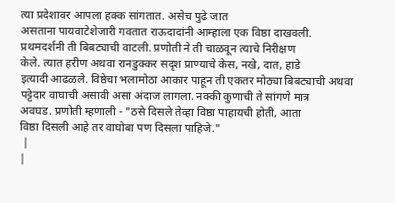त्या प्रदेशावर आपला हक्क सांगतात. असेच पुढे जात
असताना पायवाटेशेजारी गवतात राऊदादांनी आम्हाला एक विष्ठा दाखवली.
प्रथमदर्शनी ती बिबट्याची वाटली. प्रणोती ने ती चाळवून त्याचे निरीक्षण
केले. त्यात हरीण अथवा रानडुक्कर सदृश प्राण्याचे केस, नखे, दात, हाडे
इत्यादी आढळले. विष्ठेचा भलामोठा आकार पाहून ती एकतर मोठ्या बिबट्याची अथवा
पट्टेदार वाघाची असावी असा अंदाज लागला. नक्की कुणाची ते सांगणे मात्र
अवघड. प्रणोती म्हणाली - "ठसे दिसले तेव्हा विष्ठा पाहायची होती, आता
विष्ठा दिसली आहे तर वाघोबा पण दिसला पाहिजे."
 |
|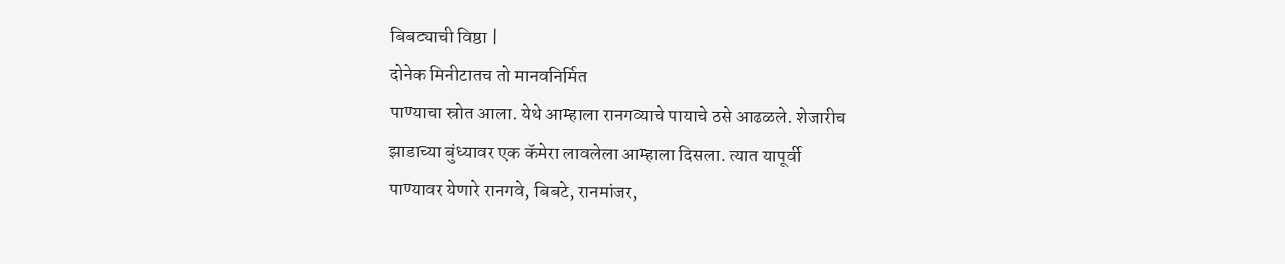बिबट्याची विष्ठा |
दोनेक मिनीटातच तो मानवनिर्मित
पाण्याचा स्रोत आला. येथे आम्हाला रानगव्याचे पायाचे ठसे आढळले. शेजारीच
झाडाच्या बुंध्यावर एक कॅमेरा लावलेला आम्हाला दिसला. त्यात यापूर्वी
पाण्यावर येणारे रानगवे, बिबटे, रानमांजर,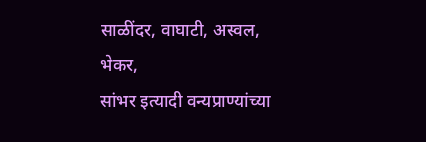साळींदर, वाघाटी, अस्वल, भेकर,
सांभर इत्यादी वन्यप्राण्यांच्या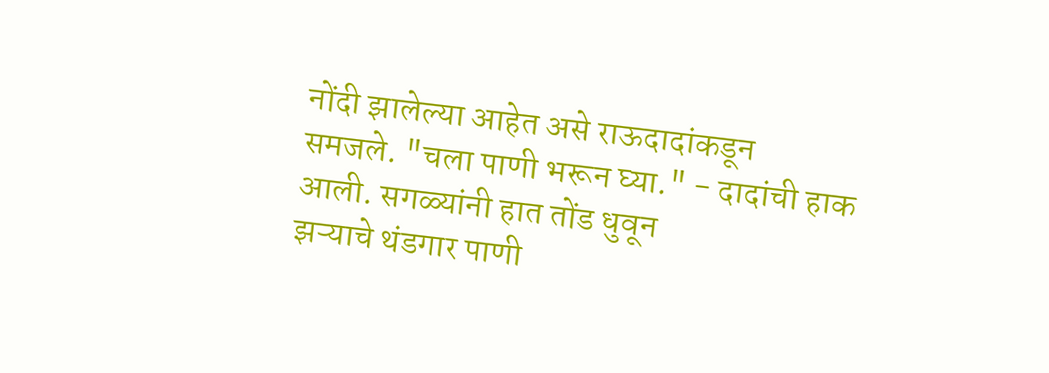नोंदी झालेल्या आहेत असे राऊदादांकडून
समजले. "चला पाणी भरून घ्या." - दादांची हाक आली. सगळ्यांनी हात तोंड धुवून
झऱ्याचे थंडगार पाणी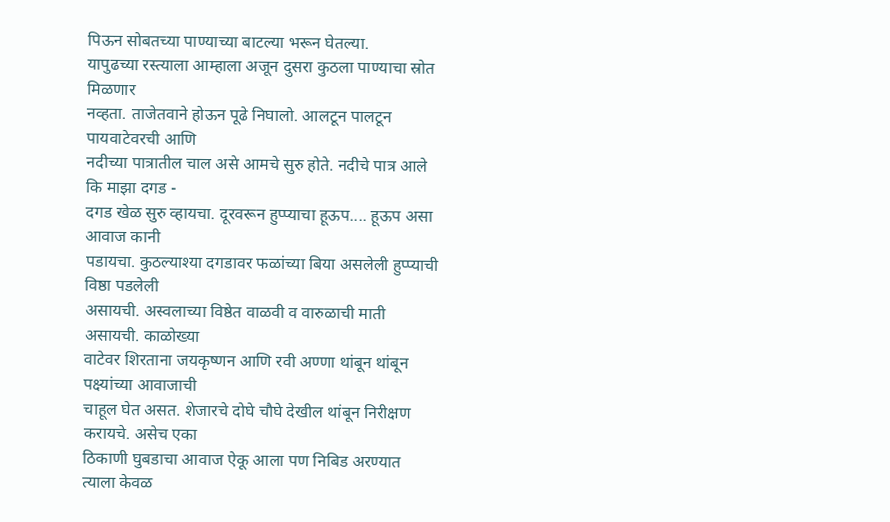पिऊन सोबतच्या पाण्याच्या बाटल्या भरून घेतल्या.
यापुढच्या रस्त्याला आम्हाला अजून दुसरा कुठला पाण्याचा स्रोत मिळणार
नव्हता. ताजेतवाने होऊन पूढे निघालो. आलटून पालटून पायवाटेवरची आणि
नदीच्या पात्रातील चाल असे आमचे सुरु होते. नदीचे पात्र आले कि माझा दगड -
दगड खेळ सुरु व्हायचा. दूरवरून हुप्प्याचा हूऊप.... हूऊप असा आवाज कानी
पडायचा. कुठल्याश्या दगडावर फळांच्या बिया असलेली हुप्प्याची विष्ठा पडलेली
असायची. अस्वलाच्या विष्ठेत वाळवी व वारुळाची माती असायची. काळोख्या
वाटेवर शिरताना जयकृष्णन आणि रवी अण्णा थांबून थांबून पक्ष्यांच्या आवाजाची
चाहूल घेत असत. शेजारचे दोघे चौघे देखील थांबून निरीक्षण करायचे. असेच एका
ठिकाणी घुबडाचा आवाज ऐकू आला पण निबिड अरण्यात त्याला केवळ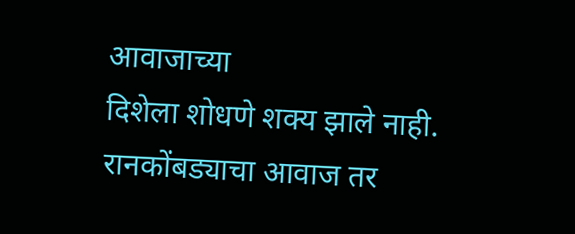आवाजाच्या
दिशेला शोधणे शक्य झाले नाही. रानकोंबड्याचा आवाज तर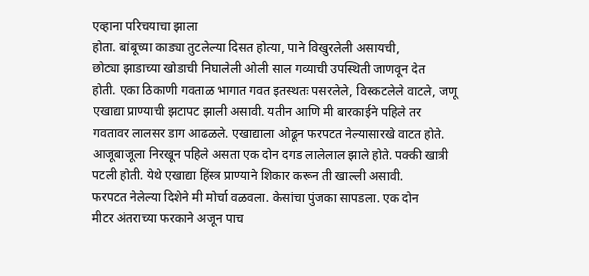एव्हाना परिचयाचा झाला
होता. बांबूच्या काड्या तुटलेल्या दिसत होत्या, पाने विखुरलेली असायची,
छोट्या झाडाच्या खोडाची निघालेली ओली साल गव्याची उपस्थिती जाणवून देत
होती. एका ठिकाणी गवताळ भागात गवत इतस्थतः पसरलेले, विस्कटलेले वाटले, जणू
एखाद्या प्राण्याची झटापट झाली असावी. यतीन आणि मी बारकाईने पहिले तर
गवतावर लालसर डाग आढळले. एखाद्याला ओढून फरपटत नेल्यासारखे वाटत होते.
आजूबाजूला निरखून पहिले असता एक दोन दगड लालेलाल झाले होते. पक्की खात्री
पटली होती. येथे एखाद्या हिंस्त्र प्राण्याने शिकार करून ती खाल्ली असावी.
फरपटत नेलेल्या दिशेने मी मोर्चा वळवला. केसांचा पुंजका सापडला. एक दोन
मीटर अंतराच्या फरकाने अजून पाच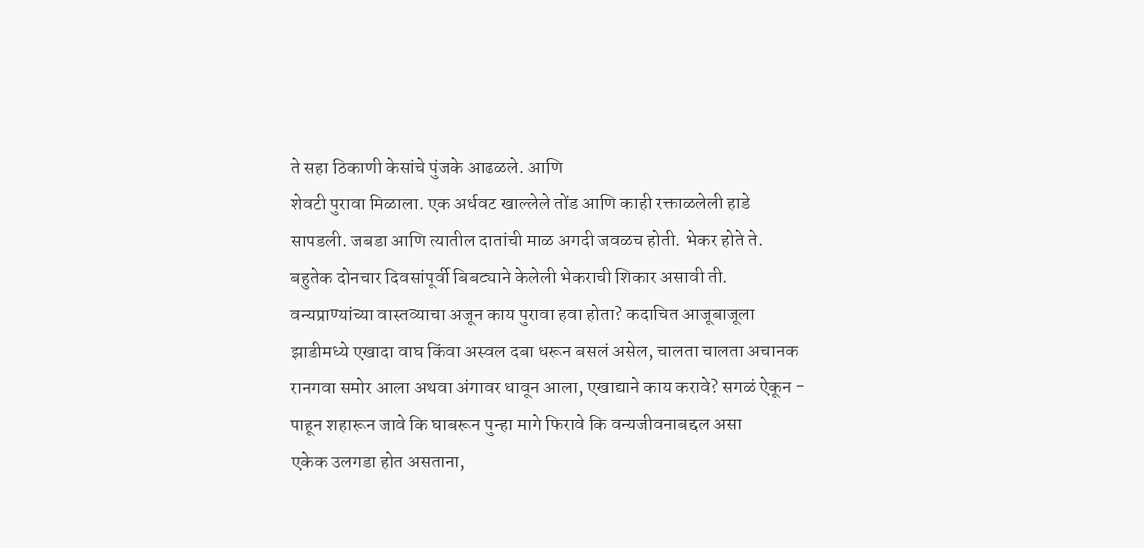ते सहा ठिकाणी केसांचे पुंजके आढळले. आणि
शेवटी पुरावा मिळाला. एक अर्धवट खाल्लेले तोंड आणि काही रक्ताळलेली हाडे
सापडली. जबडा आणि त्यातील दातांची माळ अगदी जवळच होती. भेकर होते ते.
बहुतेक दोनचार दिवसांपूर्वी बिबट्याने केलेली भेकराची शिकार असावी ती.
वन्यप्राण्यांच्या वास्तव्याचा अजून काय पुरावा हवा होता? कदाचित आजूबाजूला
झाडीमध्ये एखादा वाघ किंवा अस्वल दबा धरून बसलं असेल, चालता चालता अचानक
रानगवा समोर आला अथवा अंगावर धावून आला, एखाद्याने काय करावे? सगळं ऐकून -
पाहून शहारून जावे कि घाबरून पुन्हा मागे फिरावे कि वन्यजीवनाबद्दल असा
एकेक उलगडा होत असताना,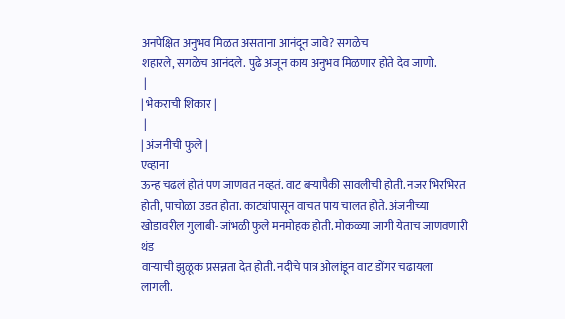अनपेक्षित अनुभव मिळत असताना आनंदून जावे? सगळेच
शहारले, सगळेच आनंदले. पुढे अजून काय अनुभव मिळणार होते देव जाणो.
 |
| भेकराची शिकार |
 |
| अंजनीची फुले |
एव्हाना
ऊन्ह चढलं होतं पण जाणवत नव्हतं. वाट बऱ्यापैकी सावलीची होती. नजर भिरभिरत
होती, पाचोळा उडत होता. काट्यांपासून वाचत पाय चालत होते. अंजनीच्या
खोडावरील गुलाबी-जांभळी फुले मनमोहक होती. मोकळ्या जागी येताच जाणवणारी थंड
वाऱ्याची झुळूक प्रसन्नता देत होती. नदीचे पात्र ओलांडून वाट डोंगर चढायला
लागली.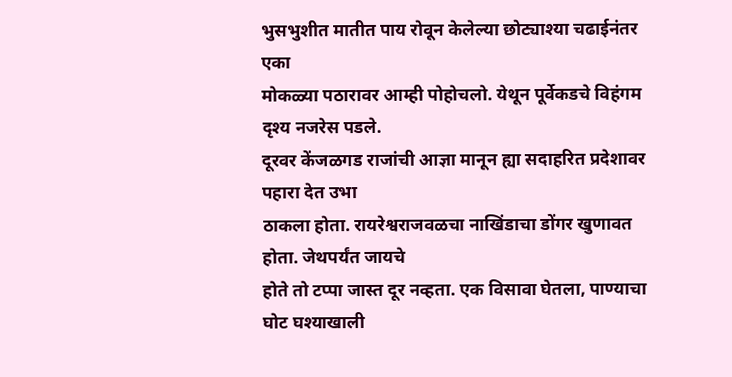भुसभुशीत मातीत पाय रोवून केलेल्या छोट्याश्या चढाईनंतर एका
मोकळ्या पठारावर आम्ही पोहोचलो. येथून पूर्वेकडचे विहंगम दृश्य नजरेस पडले.
दूरवर केंजळगड राजांची आज्ञा मानून ह्या सदाहरित प्रदेशावर पहारा देत उभा
ठाकला होता. रायरेश्वराजवळचा नाखिंडाचा डोंगर खुणावत होता. जेथपर्यंत जायचे
होते तो टप्पा जास्त दूर नव्हता. एक विसावा घेतला, पाण्याचा घोट घश्याखाली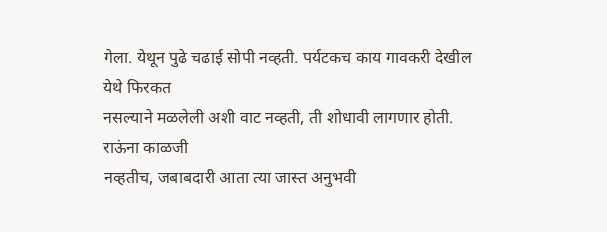गेला. येथून पुढे चढाई सोपी नव्हती. पर्यटकच काय गावकरी देखील येथे फिरकत
नसल्याने मळलेली अशी वाट नव्हती, ती शोधावी लागणार होती. राऊंना काळजी
नव्हतीच, जबाबदारी आता त्या जास्त अनुभवी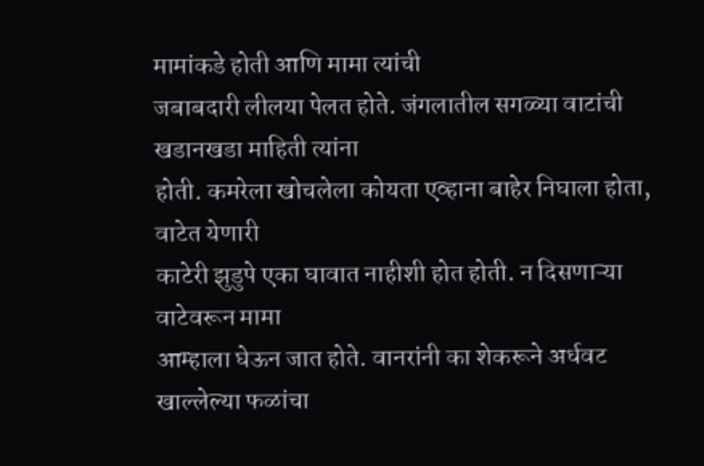मामांकडे होती आणि मामा त्यांची
जबाबदारी लीलया पेलत होते. जंगलातील सगळ्या वाटांची खडानखडा माहिती त्यांना
होती. कमरेला खोचलेला कोयता एव्हाना बाहेर निघाला होता, वाटेत येणारी
काटेरी झुडुपे एका घावात नाहीशी होत होती. न दिसणाऱ्या वाटेवरून मामा
आम्हाला घेऊन जात होते. वानरांनी का शेकरूने अर्धवट खाल्लेल्या फळांचा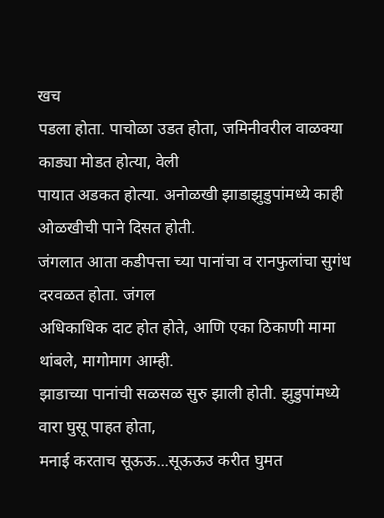खच
पडला होता. पाचोळा उडत होता, जमिनीवरील वाळक्या काड्या मोडत होत्या, वेली
पायात अडकत होत्या. अनोळखी झाडाझुडुपांमध्ये काही ओळखीची पाने दिसत होती.
जंगलात आता कडीपत्ता च्या पानांचा व रानफुलांचा सुगंध दरवळत होता. जंगल
अधिकाधिक दाट होत होते, आणि एका ठिकाणी मामा थांबले, मागोमाग आम्ही.
झाडाच्या पानांची सळसळ सुरु झाली होती. झुडुपांमध्ये वारा घुसू पाहत होता,
मनाई करताच सूऊऊ...सूऊऊउ करीत घुमत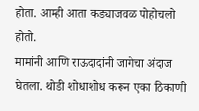होता. आम्ही आता कड्याजवळ पोहोचलो होतो.
मामांनी आणि राऊदादांनी जागेचा अंदाज घेतला. थोडी शोधाशोध करून एका ठिकाणी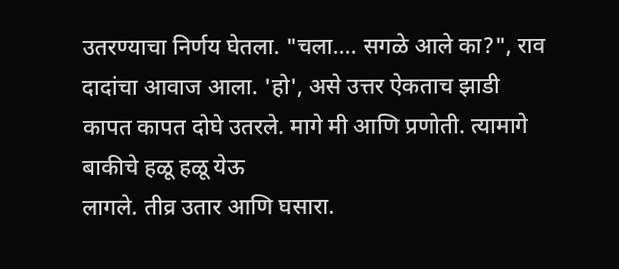उतरण्याचा निर्णय घेतला. "चला.... सगळे आले का?", राव दादांचा आवाज आला. 'हो', असे उत्तर ऐकताच झाडी
कापत कापत दोघे उतरले. मागे मी आणि प्रणोती. त्यामागे बाकीचे हळू हळू येऊ
लागले. तीव्र उतार आणि घसारा.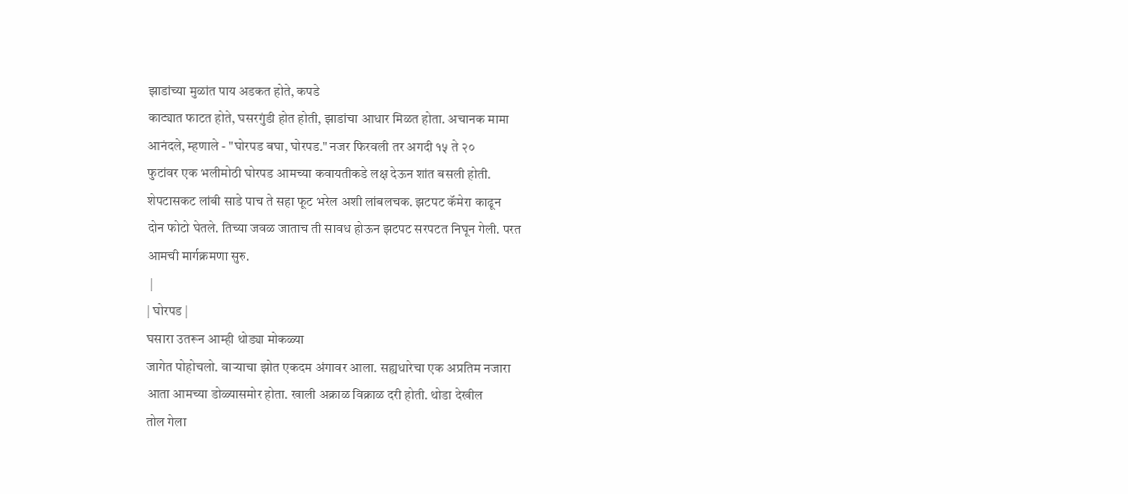झाडांच्या मुळांत पाय अडकत होते, कपडे
काट्यात फाटत होते, घसरगुंडी होत होती, झाडांचा आधार मिळत होता. अचानक मामा
आनंदले, म्हणाले - "घोरपड बघा, घोरपड." नजर फिरवली तर अगदी १५ ते २०
फुटांवर एक भलीमोठी घोरपड आमच्या कवायतीकडे लक्ष देऊन शांत बसली होती.
शेपटासकट लांबी साडे पाच ते सहा फूट भरेल अशी लांबलचक. झटपट कॅमेरा काढून
दोन फोटो घेतले. तिच्या जवळ जाताच ती सावध होऊन झटपट सरपटत निघून गेली. परत
आमची मार्गक्रमणा सुरु.
 |
| घोरपड |
घसारा उतरून आम्ही थोड्या मोकळ्या
जागेत पोहोचलो. वाऱ्याचा झोत एकदम अंगावर आला. सह्यधारेचा एक अप्रतिम नजारा
आता आमच्या डोळ्यासमोर होता. खाली अक्राळ विक्राळ दरी होती. थोडा देखील
तोल गेला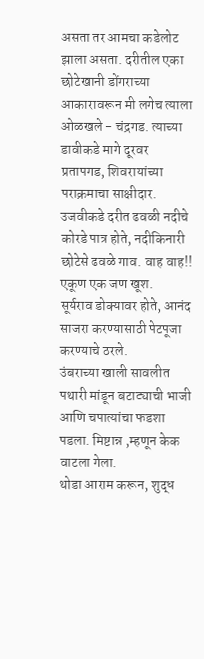असता तर आमचा कडेलोट झाला असता. दरीतील एका छोटेखानी डोंगराच्या
आकारावरून मी लगेच त्याला ओळखले - चंद्रगड. त्याच्या डावीकडे मागे दूरवर
प्रतापगड, शिवरायांच्या पराक्रमाचा साक्षीदार. उजवीकडे दरीत ढवळी नदीचे
कोरडे पात्र होते, नदीकिनारी छोटेसे ढवळे गाव. वाह वाह!! एकूण एक जण खूश.
सूर्यराव डोक्यावर होते, आनंद साजरा करण्यासाठी पेटपूजा करण्याचे ठरले.
उंबराच्या खाली सावलीत पथारी मांडून बटाट्याची भाजी आणि चपात्यांचा फडशा
पडला. मिष्टान्न ,म्हणून केक वाटला गेला.
थोडा आराम करून, शुद्ध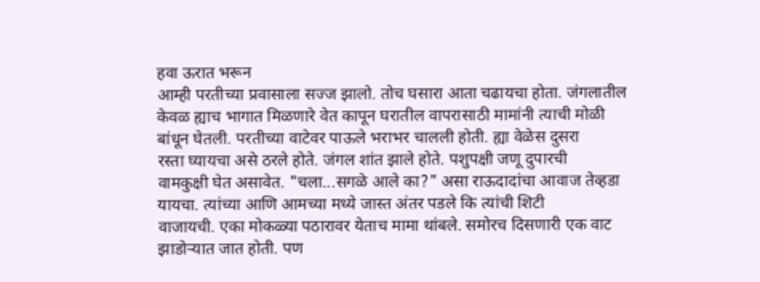हवा ऊरात भरून
आम्ही परतीच्या प्रवासाला सज्ज झालो. तोच घसारा आता चढायचा होता. जंगलातील
केवळ ह्याच भागात मिळणारे वेत कापून घरातील वापरासाठी मामांनी त्याची मोळी
बांधून घेतली. परतीच्या वाटेवर पाऊले भराभर चालली होती. ह्या वेळेस दुसरा
रस्ता घ्यायचा असे ठरले होते. जंगल शांत झाले होते. पशुपक्षी जणू दुपारची
वामकुक्षी घेत असावेत. "चला...सगळे आले का?" असा राऊदादांचा आवाज तेव्हडा
यायचा. त्यांच्या आणि आमच्या मध्ये जास्त अंतर पडले कि त्यांची शिटी
वाजायची. एका मोकळ्या पठारावर येताच मामा थांबले. समोरच दिसणारी एक वाट
झाडोऱ्यात जात होती. पण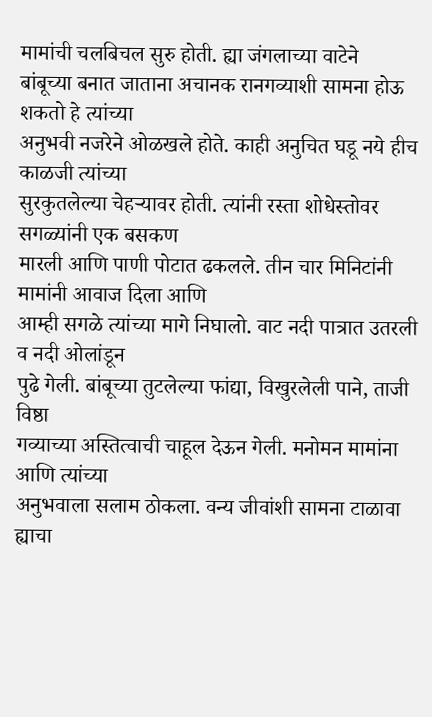मामांची चलबिचल सुरु होती. ह्या जंगलाच्या वाटेने
बांबूच्या बनात जाताना अचानक रानगव्याशी सामना होऊ शकतो हे त्यांच्या
अनुभवी नजरेने ओळखले होते. काही अनुचित घडू नये हीच काळजी त्यांच्या
सुरकुतलेल्या चेहऱ्यावर होती. त्यांनी रस्ता शोधेस्तोवर सगळ्यांनी एक बसकण
मारली आणि पाणी पोटात ढकलले. तीन चार मिनिटांनी मामांनी आवाज दिला आणि
आम्ही सगळे त्यांच्या मागे निघालो. वाट नदी पात्रात उतरली व नदी ओलांडून
पुढे गेली. बांबूच्या तुटलेल्या फांद्या, विखुरलेली पाने, ताजी विष्ठा
गव्याच्या अस्तित्वाची चाहूल देऊन गेली. मनोमन मामांना आणि त्यांच्या
अनुभवाला सलाम ठोकला. वन्य जीवांशी सामना टाळावा ह्याचा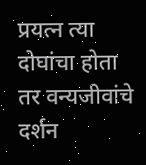प्रयत्न त्या
दोघांचा होता तर वन्यजीवांचे दर्शन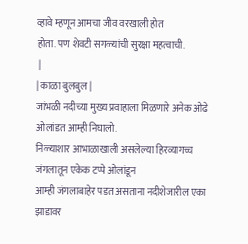व्हावे म्हणून आमचा जीव वरखाली होत
होता. पण शेवटी सगळ्यांची सुरक्षा महत्वाची.
 |
| काळा बुलबुल |
जांभळी नदीच्या मुख्य प्रवाहाला मिळणारे अनेक ओढे ओलांडत आम्ही निघालो.
निळ्याशार आभाळाखाली असलेल्या हिरव्यागच्च जंगलातून एकेक टप्पे ओलांडून
आम्ही जंगलाबाहेर पडत असताना नदीशेजारील एका झाडावर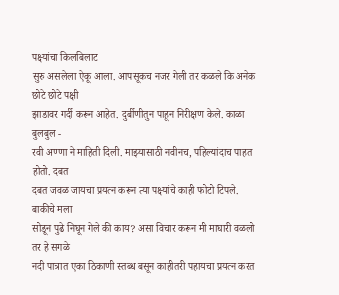पक्ष्यांचा किलबिलाट
सुरु असलेला ऐकू आला. आपसूकच नजर गेली तर कळले कि अनेक छोटे छोटे पक्षी
झाडावर गर्दी करून आहेत. दुर्बीणीतुन पाहून निरीक्षण केले. काळा बुलबुल -
रवी अण्णा ने माहिती दिली. माझ्यासाठी नवीनच, पहिल्यांदाच पाहत होतो. दबत
दबत जवळ जायचा प्रयत्न करून त्या पक्ष्यांचे काही फोटो टिपले. बाकीचे मला
सोडून पुढे निघून गेले की काय? असा विचार करून मी माघारी वळलो तर हे सगळे
नदी पात्रात एका ठिकाणी स्तब्ध बसून काहीतरी पहायचा प्रयत्न करत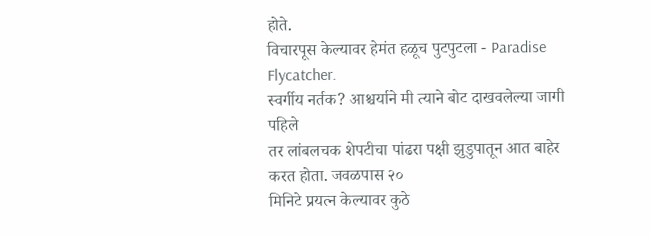होते.
विचारपूस केल्यावर हेमंत हळूच पुटपुटला - Paradise Flycatcher.
स्वर्गीय नर्तक? आश्चर्याने मी त्याने बोट दाखवलेल्या जागी पहिले
तर लांबलचक शेपटीचा पांढरा पक्षी झुडुपातून आत बाहेर करत होता. जवळपास २०
मिनिटे प्रयत्न केल्यावर कुठे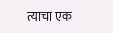त्याचा एक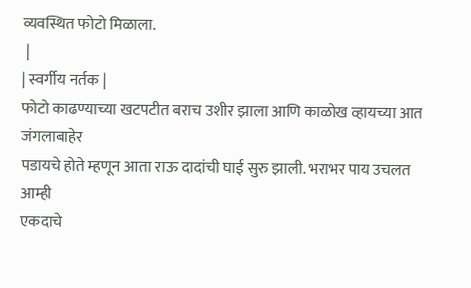व्यवस्थित फोटो मिळाला.
 |
| स्वर्गीय नर्तक |
फोटो काढण्याच्या खटपटीत बराच उशीर झाला आणि काळोख व्हायच्या आत जंगलाबाहेर
पडायचे होते म्हणून आता राऊ दादांची घाई सुरु झाली. भराभर पाय उचलत आम्ही
एकदाचे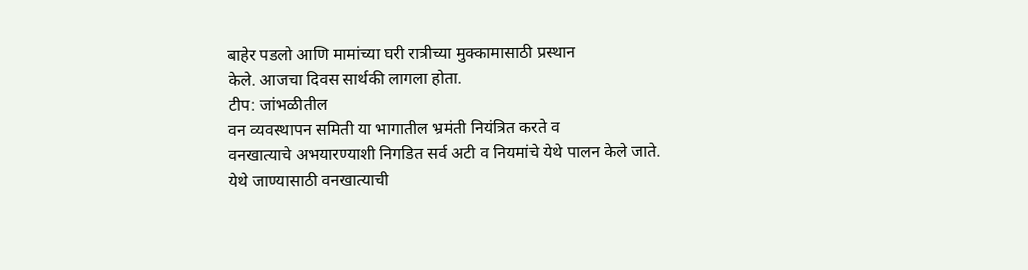बाहेर पडलो आणि मामांच्या घरी रात्रीच्या मुक्कामासाठी प्रस्थान
केले. आजचा दिवस सार्थकी लागला होता.
टीप: जांभळीतील
वन व्यवस्थापन समिती या भागातील भ्रमंती नियंत्रित करते व
वनखात्याचे अभयारण्याशी निगडित सर्व अटी व नियमांचे येथे पालन केले जाते.
येथे जाण्यासाठी वनखात्याची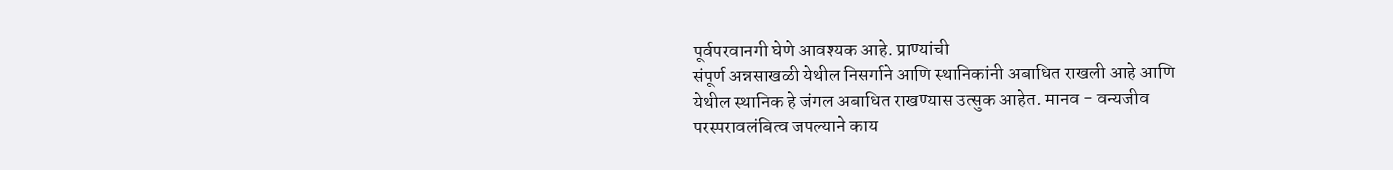पूर्वपरवानगी घेणे आवश्यक आहे. प्राण्यांची
संपूर्ण अन्नसाखळी येथील निसर्गाने आणि स्थानिकांनी अबाधित राखली आहे आणि
येथील स्थानिक हे जंगल अबाधित राखण्यास उत्सुक आहेत. मानव - वन्यजीव
परस्परावलंबित्व जपल्याने काय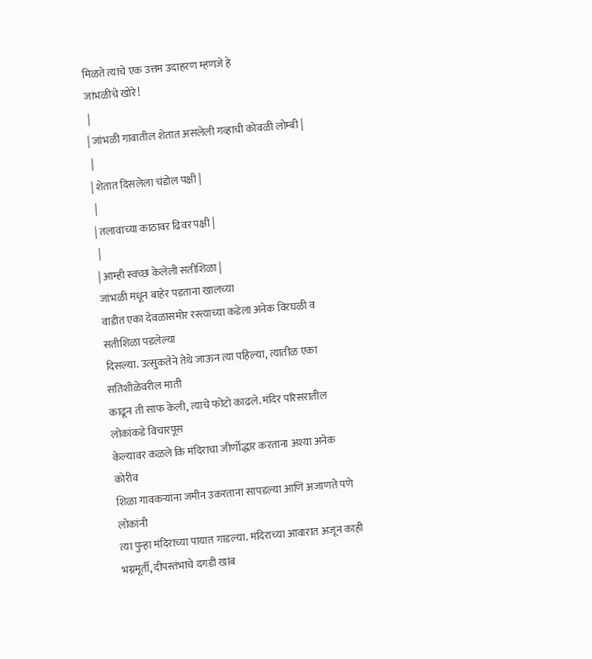मिळते त्याचे एक उत्तम उदाहरण म्हणजे हे
जांभळीचे खोरे!
 |
| जांभळी गावातील शेतात असलेली गव्हाची कोवळी लोम्बी |
 |
| शेतात दिसलेला चंडोल पक्षी |
 |
| तलावाच्या काठावर ढिवर पक्षी |
 |
| आम्ही स्वच्छ केलेली सतीशिळा |
जांभळी मधून बाहेर पडताना खालच्या
वाडीत एका देवळासमोर रस्त्याच्या कडेला अनेक विरघळी व सतीशिळा पडलेल्या
दिसल्या. उत्सुकतेने तेथे जाऊन त्या पहिल्या, त्यातीळ एका सतिशीळेवरील माती
काढून ती साफ केली, त्याचे फोटो काढले. मंदिर परिसरातील लोकांकडे विचारपूस
केल्यावर कळले कि मंदिराचा जीर्णोद्धार करताना अश्या अनेक कोरीव
शिळा गावकऱ्यांना जमीन उकरताना सापडल्या आणि अजाणते पणे लोकांनी
त्या पुन्हा मंदिराच्या पायात गाडल्या. मंदिराच्या आवारात अजून काही
भग्नमूर्ती, दीपस्तंभाचे दगडी खांब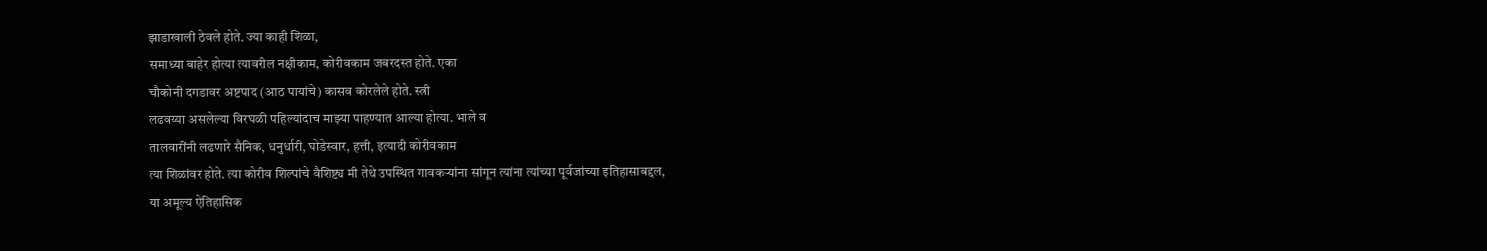झाडाखाली ठेवले होते. ज्या काही शिळा,
समाध्या बाहेर होत्या त्यावरील नक्षीकाम, कोरीवकाम जबरदस्त होते. एका
चौकोनी दगडावर अष्टपाद (आठ पायांचे) कासव कोरलेले होते. स्त्री
लढवय्या असलेल्या विरघळी पहिल्यांदाच माझ्या पाहण्यात आल्या होत्या. भाले व
तालवारींनी लढणारे सैनिक, धनुर्धारी, घोडेस्वार, हत्ती, इत्यादी कोरीवकाम
त्या शिळांवर होते. त्या कोरीव शिल्पांचे वैशिष्ट्य मी तेथे उपस्थित गावकऱ्यांना सांगून त्यांना त्यांच्या पूर्वजांच्या इतिहासाबद्दल,
या अमूल्य ऐतिहासिक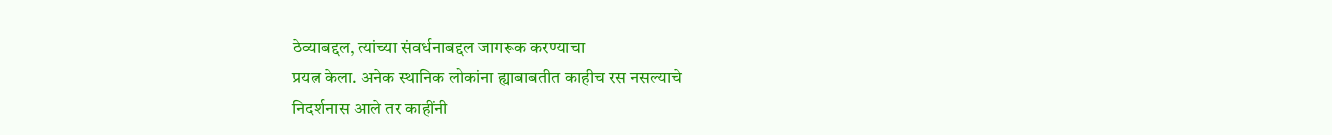ठेव्याबद्दल, त्यांच्या संवर्धनाबद्दल जागरूक करण्याचा
प्रयत्न केला. अनेक स्थानिक लोकांना ह्याबाबतीत काहीच रस नसल्याचे
निदर्शनास आले तर काहींनी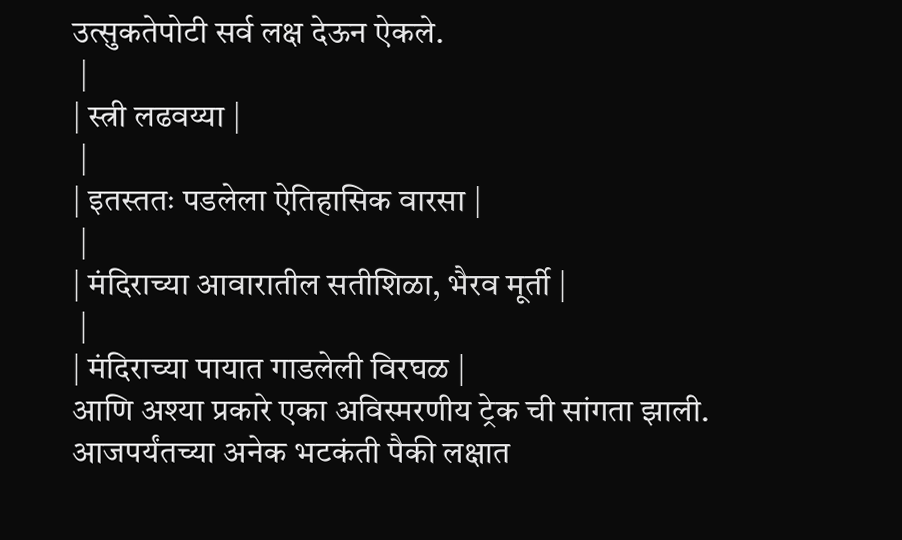उत्सुकतेपोटी सर्व लक्ष देऊन ऐकले.
 |
| स्त्री लढवय्या |
 |
| इतस्ततः पडलेला ऐतिहासिक वारसा |
 |
| मंदिराच्या आवारातील सतीशिळा, भैरव मूर्ती |
 |
| मंदिराच्या पायात गाडलेली विरघळ |
आणि अश्या प्रकारे एका अविस्मरणीय ट्रेक ची सांगता झाली.
आजपर्यंतच्या अनेक भटकंती पैकी लक्षात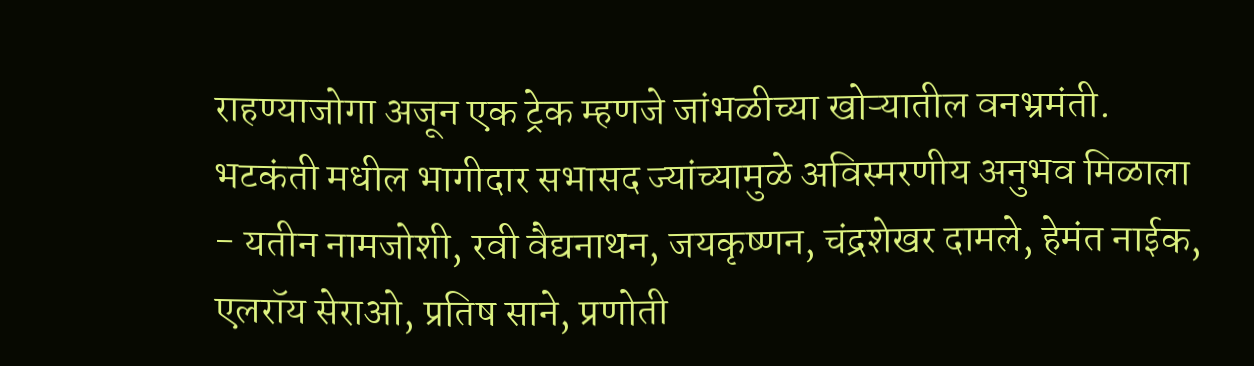राहण्याजोगा अजून एक ट्रेक म्हणजे जांभळीच्या खोऱ्यातील वनभ्रमंती.
भटकंती मधील भागीदार सभासद ज्यांच्यामुळे अविस्मरणीय अनुभव मिळाला - यतीन नामजोशी, रवी वैद्यनाथन, जयकृष्णन, चंद्रशेखर दामले, हेमंत नाईक, एलरॉय सेराओ, प्रतिष साने, प्रणोती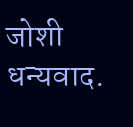जोशी
धन्यवाद.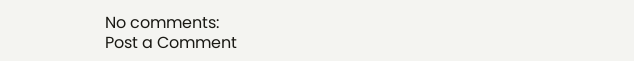No comments:
Post a Comment